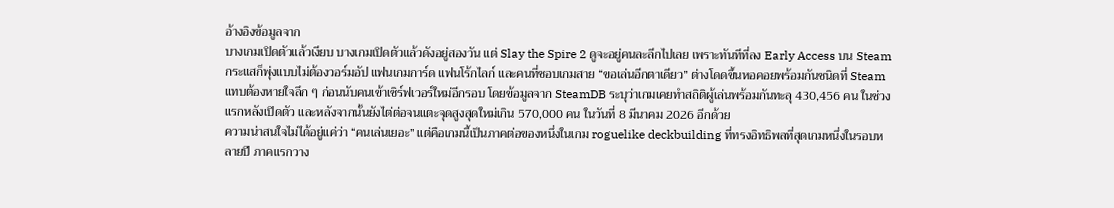อ้างอิงข้อมูลจาก
บางเกมเปิดตัวแล้วเงียบ บางเกมเปิดตัวแล้วดังอยู่สองวัน แต่ Slay the Spire 2 ดูจะอยู่คนละลีกไปเลย เพราะทันทีที่ลง Early Access บน Steam กระแสก็พุ่งแบบไม่ต้องวอร์มอัป แฟนเกมการ์ด แฟนโร้กไลก์ และคนที่ชอบเกมสาย “ขอเล่นอีกตาเดียว” ต่างโดดขึ้นหอคอยพร้อมกันชนิดที่ Steam แทบต้องหายใจลึก ๆ ก่อนนับคนเข้าเซิร์ฟเวอร์ใหม่อีกรอบ โดยข้อมูลจาก SteamDB ระบุว่าเกมเคยทำสถิติผู้เล่นพร้อมกันทะลุ 430,456 คน ในช่วงแรกหลังเปิดตัว และหลังจากนั้นยังไต่ต่อจนแตะจุดสูงสุดใหม่เกิน 570,000 คน ในวันที่ 8 มีนาคม 2026 อีกด้วย
ความน่าสนใจไม่ได้อยู่แค่ว่า “คนเล่นเยอะ” แต่คือเกมนี้เป็นภาคต่อของหนึ่งในเกม roguelike deckbuilding ที่ทรงอิทธิพลที่สุดเกมหนึ่งในรอบหลายปี ภาคแรกวาง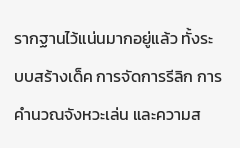รากฐานไว้แน่นมากอยู่แล้ว ทั้งระบบสร้างเด็ค การจัดการรีลิก การคำนวณจังหวะเล่น และความส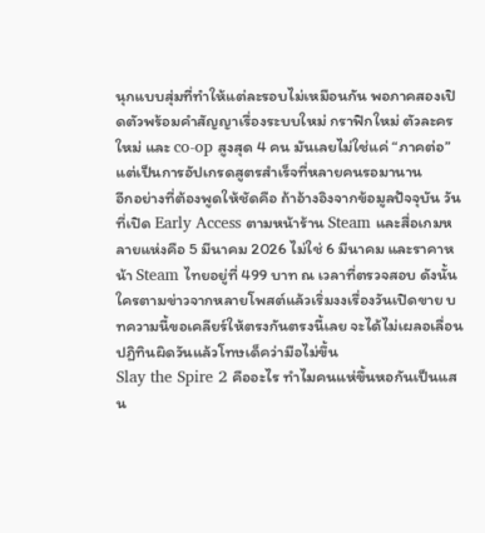นุกแบบสุ่มที่ทำให้แต่ละรอบไม่เหมือนกัน พอภาคสองเปิดตัวพร้อมคำสัญญาเรื่องระบบใหม่ กราฟิกใหม่ ตัวละครใหม่ และ co-op สูงสุด 4 คน มันเลยไม่ใช่แค่ “ภาคต่อ” แต่เป็นการอัปเกรดสูตรสำเร็จที่หลายคนรอมานาน
อีกอย่างที่ต้องพูดให้ชัดคือ ถ้าอ้างอิงจากข้อมูลปัจจุบัน วันที่เปิด Early Access ตามหน้าร้าน Steam และสื่อเกมหลายแห่งคือ 5 มีนาคม 2026 ไม่ใช่ 6 มีนาคม และราคาหน้า Steam ไทยอยู่ที่ 499 บาท ณ เวลาที่ตรวจสอบ ดังนั้นใครตามข่าวจากหลายโพสต์แล้วเริ่มงงเรื่องวันเปิดขาย บทความนี้ขอเคลียร์ให้ตรงกันตรงนี้เลย จะได้ไม่เผลอเลื่อนปฏิทินผิดวันแล้วโทษเด็คว่ามือไม่ขึ้น
Slay the Spire 2 คืออะไร ทำไมคนแห่ขึ้นหอกันเป็นแสน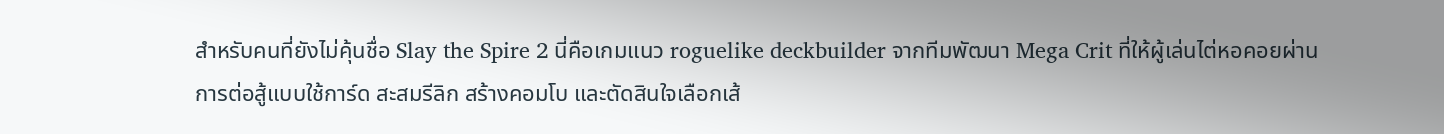สำหรับคนที่ยังไม่คุ้นชื่อ Slay the Spire 2 นี่คือเกมแนว roguelike deckbuilder จากทีมพัฒนา Mega Crit ที่ให้ผู้เล่นไต่หอคอยผ่านการต่อสู้แบบใช้การ์ด สะสมรีลิก สร้างคอมโบ และตัดสินใจเลือกเส้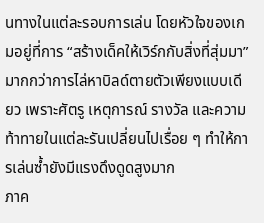นทางในแต่ละรอบการเล่น โดยหัวใจของเกมอยู่ที่การ “สร้างเด็คให้เวิร์กกับสิ่งที่สุ่มมา” มากกว่าการไล่หาบิลด์ตายตัวเพียงแบบเดียว เพราะศัตรู เหตุการณ์ รางวัล และความท้าทายในแต่ละรันเปลี่ยนไปเรื่อย ๆ ทำให้การเล่นซ้ำยังมีแรงดึงดูดสูงมาก
ภาค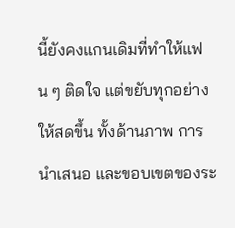นี้ยังคงแกนเดิมที่ทำให้แฟน ๆ ติดใจ แต่ขยับทุกอย่างให้สดขึ้น ทั้งด้านภาพ การนำเสนอ และขอบเขตของระ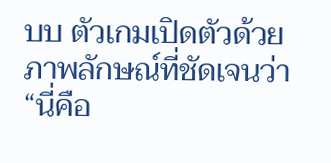บบ ตัวเกมเปิดตัวด้วยภาพลักษณ์ที่ชัดเจนว่า “นี่คือ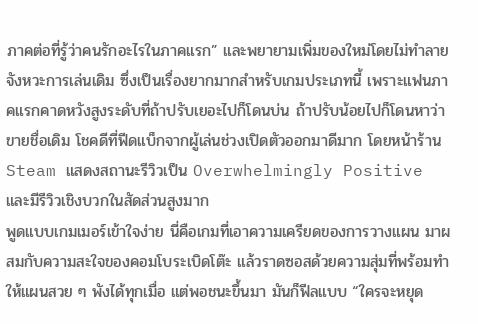ภาคต่อที่รู้ว่าคนรักอะไรในภาคแรก” และพยายามเพิ่มของใหม่โดยไม่ทำลายจังหวะการเล่นเดิม ซึ่งเป็นเรื่องยากมากสำหรับเกมประเภทนี้ เพราะแฟนภาคแรกคาดหวังสูงระดับที่ถ้าปรับเยอะไปก็โดนบ่น ถ้าปรับน้อยไปก็โดนหาว่าขายชื่อเดิม โชคดีที่ฟีดแบ็กจากผู้เล่นช่วงเปิดตัวออกมาดีมาก โดยหน้าร้าน Steam แสดงสถานะรีวิวเป็น Overwhelmingly Positive และมีรีวิวเชิงบวกในสัดส่วนสูงมาก
พูดแบบเกมเมอร์เข้าใจง่าย นี่คือเกมที่เอาความเครียดของการวางแผน มาผสมกับความสะใจของคอมโบระเบิดโต๊ะ แล้วราดซอสด้วยความสุ่มที่พร้อมทำให้แผนสวย ๆ พังได้ทุกเมื่อ แต่พอชนะขึ้นมา มันก็ฟีลแบบ “ใครจะหยุด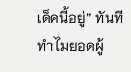เด็คนี้อยู่” ทันที
ทำไมยอดผู้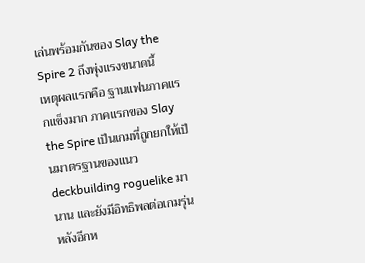เล่นพร้อมกันของ Slay the Spire 2 ถึงพุ่งแรงขนาดนี้
เหตุผลแรกคือ ฐานแฟนภาคแรกแข็งมาก ภาคแรกของ Slay the Spire เป็นเกมที่ถูกยกให้เป็นมาตรฐานของแนว deckbuilding roguelike มานาน และยังมีอิทธิพลต่อเกมรุ่นหลังอีกห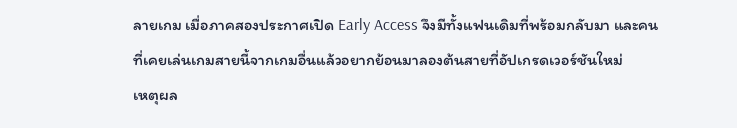ลายเกม เมื่อภาคสองประกาศเปิด Early Access จึงมีทั้งแฟนเดิมที่พร้อมกลับมา และคนที่เคยเล่นเกมสายนี้จากเกมอื่นแล้วอยากย้อนมาลองต้นสายที่อัปเกรดเวอร์ชันใหม่
เหตุผล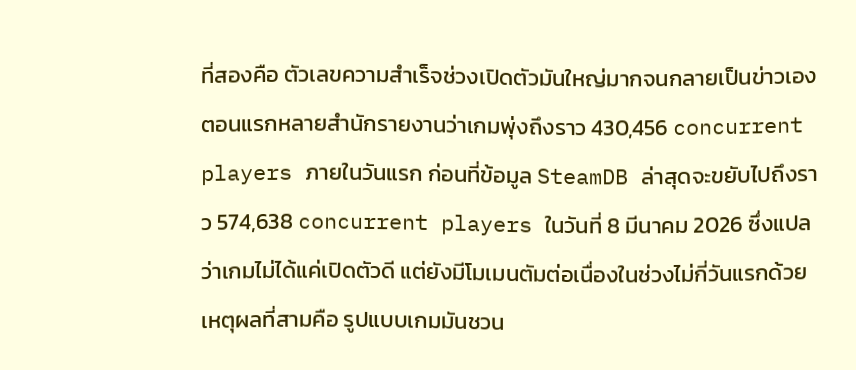ที่สองคือ ตัวเลขความสำเร็จช่วงเปิดตัวมันใหญ่มากจนกลายเป็นข่าวเอง ตอนแรกหลายสำนักรายงานว่าเกมพุ่งถึงราว 430,456 concurrent players ภายในวันแรก ก่อนที่ข้อมูล SteamDB ล่าสุดจะขยับไปถึงราว 574,638 concurrent players ในวันที่ 8 มีนาคม 2026 ซึ่งแปลว่าเกมไม่ได้แค่เปิดตัวดี แต่ยังมีโมเมนตัมต่อเนื่องในช่วงไม่กี่วันแรกด้วย
เหตุผลที่สามคือ รูปแบบเกมมันชวน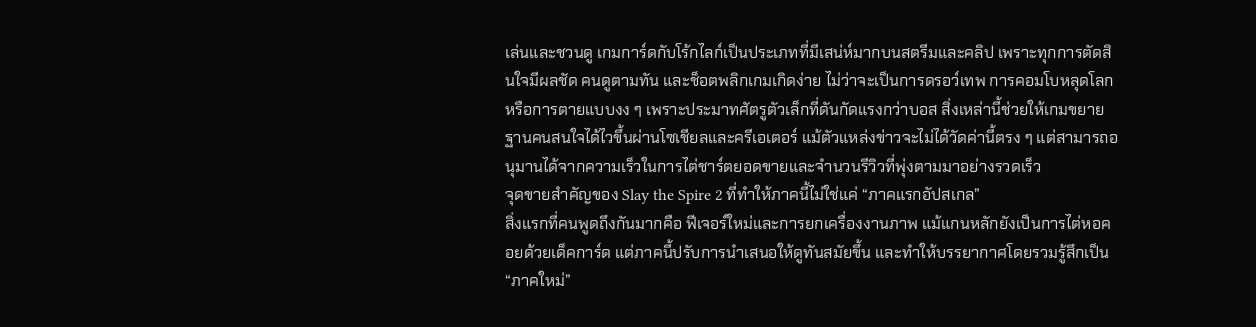เล่นและชวนดู เกมการ์ดกับโร้กไลก์เป็นประเภทที่มีเสน่ห์มากบนสตรีมและคลิป เพราะทุกการตัดสินใจมีผลชัด คนดูตามทัน และช็อตพลิกเกมเกิดง่าย ไม่ว่าจะเป็นการดรอว์เทพ การคอมโบหลุดโลก หรือการตายแบบงง ๆ เพราะประมาทศัตรูตัวเล็กที่ดันกัดแรงกว่าบอส สิ่งเหล่านี้ช่วยให้เกมขยายฐานคนสนใจได้ไวขึ้นผ่านโซเชียลและครีเอเตอร์ แม้ตัวแหล่งข่าวจะไม่ได้วัดค่านี้ตรง ๆ แต่สามารถอนุมานได้จากความเร็วในการไต่ชาร์ตยอดขายและจำนวนรีวิวที่พุ่งตามมาอย่างรวดเร็ว
จุดขายสำคัญของ Slay the Spire 2 ที่ทำให้ภาคนี้ไม่ใช่แค่ “ภาคแรกอัปสเกล”
สิ่งแรกที่คนพูดถึงกันมากคือ ฟีเจอร์ใหม่และการยกเครื่องงานภาพ แม้แกนหลักยังเป็นการไต่หอคอยด้วยเด็คการ์ด แต่ภาคนี้ปรับการนำเสนอให้ดูทันสมัยขึ้น และทำให้บรรยากาศโดยรวมรู้สึกเป็น “ภาคใหม่”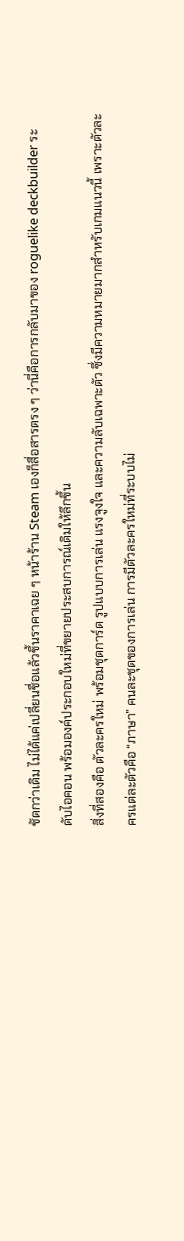ชัดกว่าเดิม ไม่ได้แค่เปลี่ยนชื่อแล้วขึ้นราคาเฉย ๆ หน้าร้าน Steam เองก็สื่อสารตรง ๆ ว่านี่คือการกลับมาของ roguelike deckbuilder ระดับไอคอน พร้อมองค์ประกอบใหม่ที่ขยายประสบการณ์เดิมให้ลึกขึ้น
สิ่งที่สองคือ ตัวละครใหม่ พร้อมชุดการ์ด รูปแบบการเล่น แรงจูงใจ และความลับเฉพาะตัว ซึ่งมีความหมายมากสำหรับเกมแนวนี้ เพราะตัวละครแต่ละตัวคือ “ภาษา” คนละชุดของการเล่น การมีตัวละครใหม่ที่ระบบไม่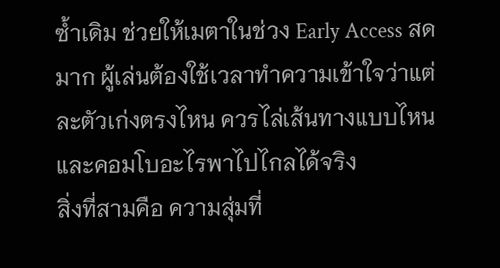ซ้ำเดิม ช่วยให้เมตาในช่วง Early Access สดมาก ผู้เล่นต้องใช้เวลาทำความเข้าใจว่าแต่ละตัวเก่งตรงไหน ควรไล่เส้นทางแบบไหน และคอมโบอะไรพาไปไกลได้จริง
สิ่งที่สามคือ ความสุ่มที่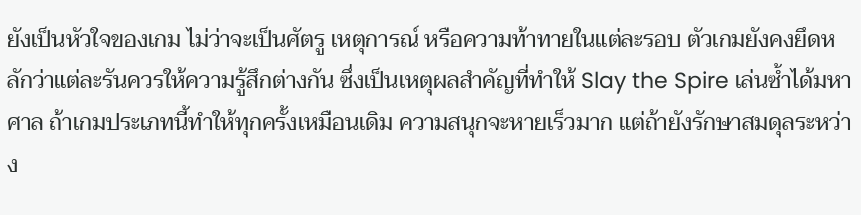ยังเป็นหัวใจของเกม ไม่ว่าจะเป็นศัตรู เหตุการณ์ หรือความท้าทายในแต่ละรอบ ตัวเกมยังคงยึดหลักว่าแต่ละรันควรให้ความรู้สึกต่างกัน ซึ่งเป็นเหตุผลสำคัญที่ทำให้ Slay the Spire เล่นซ้ำได้มหาศาล ถ้าเกมประเภทนี้ทำให้ทุกครั้งเหมือนเดิม ความสนุกจะหายเร็วมาก แต่ถ้ายังรักษาสมดุลระหว่าง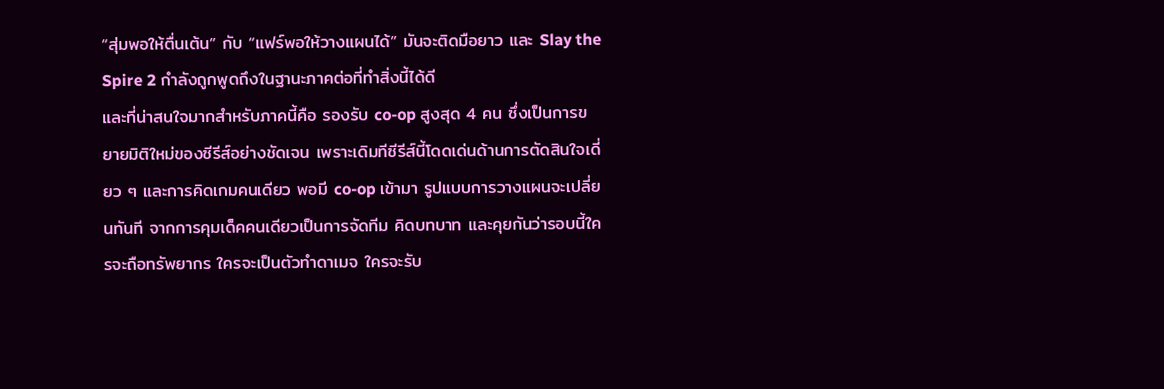“สุ่มพอให้ตื่นเต้น” กับ “แฟร์พอให้วางแผนได้” มันจะติดมือยาว และ Slay the Spire 2 กำลังถูกพูดถึงในฐานะภาคต่อที่ทำสิ่งนี้ได้ดี
และที่น่าสนใจมากสำหรับภาคนี้คือ รองรับ co-op สูงสุด 4 คน ซึ่งเป็นการขยายมิติใหม่ของซีรีส์อย่างชัดเจน เพราะเดิมทีซีรีส์นี้โดดเด่นด้านการตัดสินใจเดี่ยว ๆ และการคิดเกมคนเดียว พอมี co-op เข้ามา รูปแบบการวางแผนจะเปลี่ยนทันที จากการคุมเด็คคนเดียวเป็นการจัดทีม คิดบทบาท และคุยกันว่ารอบนี้ใครจะถือทรัพยากร ใครจะเป็นตัวทำดาเมจ ใครจะรับ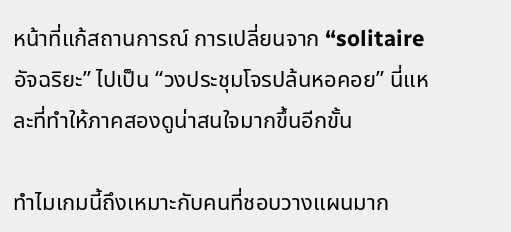หน้าที่แก้สถานการณ์ การเปลี่ยนจาก “solitaire อัจฉริยะ” ไปเป็น “วงประชุมโจรปล้นหอคอย” นี่แหละที่ทำให้ภาคสองดูน่าสนใจมากขึ้นอีกขั้น

ทำไมเกมนี้ถึงเหมาะกับคนที่ชอบวางแผนมาก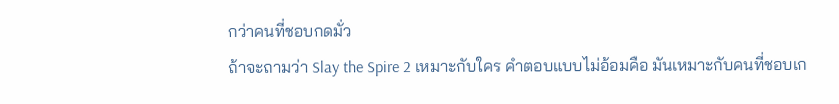กว่าคนที่ชอบกดมั่ว
ถ้าจะถามว่า Slay the Spire 2 เหมาะกับใคร คำตอบแบบไม่อ้อมคือ มันเหมาะกับคนที่ชอบเก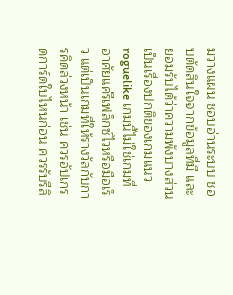มวางแผน ชอบอ่านระบบ ชอบตัดสินใจจากข้อมูลที่มี และยอมรับได้ว่าความพังบางส่วนเป็นเรื่องปกติของเกมแนว roguelike เกมนี้ไม่ใช่เกมที่อาศัยแค่รีเฟล็กซ์ไวหรือมือเร็ว แต่เป็นเกมที่ให้รางวัลกับการคิดล่วงหน้า เช่น ควรอัปเกรดการ์ดใบไหนก่อน ควรรับรีลิ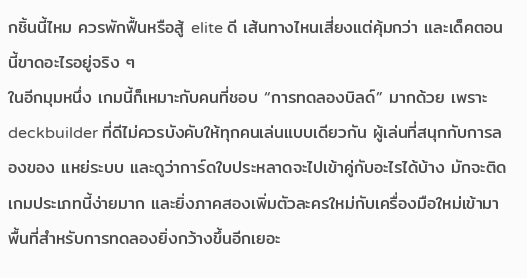กชิ้นนี้ไหม ควรพักฟื้นหรือสู้ elite ดี เส้นทางไหนเสี่ยงแต่คุ้มกว่า และเด็คตอนนี้ขาดอะไรอยู่จริง ๆ
ในอีกมุมหนึ่ง เกมนี้ก็เหมาะกับคนที่ชอบ “การทดลองบิลด์” มากด้วย เพราะ deckbuilder ที่ดีไม่ควรบังคับให้ทุกคนเล่นแบบเดียวกัน ผู้เล่นที่สนุกกับการลองของ แหย่ระบบ และดูว่าการ์ดใบประหลาดจะไปเข้าคู่กับอะไรได้บ้าง มักจะติดเกมประเภทนี้ง่ายมาก และยิ่งภาคสองเพิ่มตัวละครใหม่กับเครื่องมือใหม่เข้ามา พื้นที่สำหรับการทดลองยิ่งกว้างขึ้นอีกเยอะ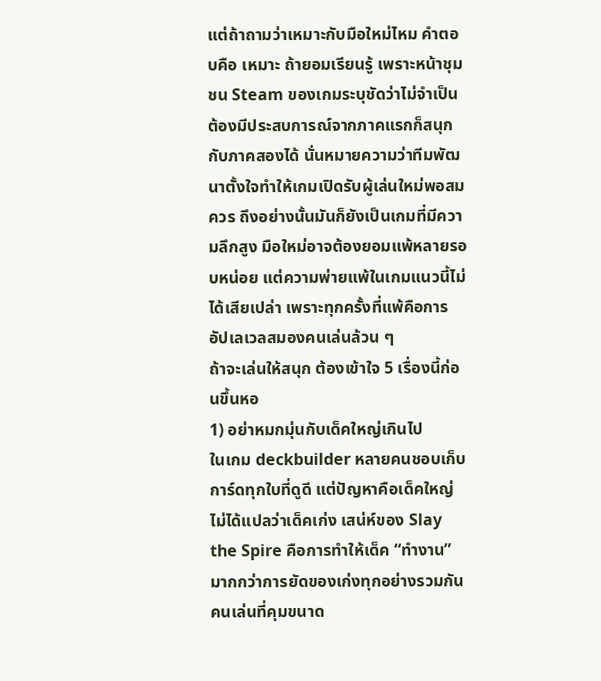แต่ถ้าถามว่าเหมาะกับมือใหม่ไหม คำตอบคือ เหมาะ ถ้ายอมเรียนรู้ เพราะหน้าชุมชน Steam ของเกมระบุชัดว่าไม่จำเป็นต้องมีประสบการณ์จากภาคแรกก็สนุกกับภาคสองได้ นั่นหมายความว่าทีมพัฒนาตั้งใจทำให้เกมเปิดรับผู้เล่นใหม่พอสมควร ถึงอย่างนั้นมันก็ยังเป็นเกมที่มีความลึกสูง มือใหม่อาจต้องยอมแพ้หลายรอบหน่อย แต่ความพ่ายแพ้ในเกมแนวนี้ไม่ได้เสียเปล่า เพราะทุกครั้งที่แพ้คือการอัปเลเวลสมองคนเล่นล้วน ๆ
ถ้าจะเล่นให้สนุก ต้องเข้าใจ 5 เรื่องนี้ก่อนขึ้นหอ
1) อย่าหมกมุ่นกับเด็คใหญ่เกินไป
ในเกม deckbuilder หลายคนชอบเก็บการ์ดทุกใบที่ดูดี แต่ปัญหาคือเด็คใหญ่ไม่ได้แปลว่าเด็คเก่ง เสน่ห์ของ Slay the Spire คือการทำให้เด็ค “ทำงาน” มากกว่าการยัดของเก่งทุกอย่างรวมกัน คนเล่นที่คุมขนาด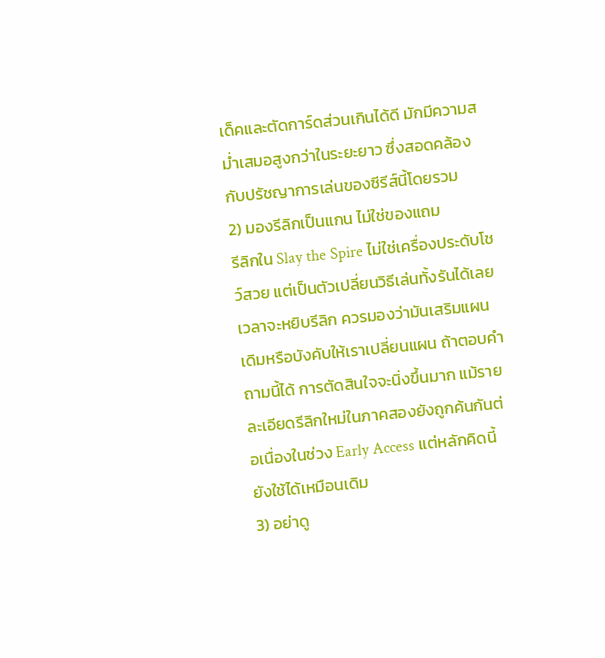เด็คและตัดการ์ดส่วนเกินได้ดี มักมีความสม่ำเสมอสูงกว่าในระยะยาว ซึ่งสอดคล้องกับปรัชญาการเล่นของซีรีส์นี้โดยรวม
2) มองรีลิกเป็นแกน ไม่ใช่ของแถม
รีลิกใน Slay the Spire ไม่ใช่เครื่องประดับโชว์สวย แต่เป็นตัวเปลี่ยนวิธีเล่นทั้งรันได้เลย เวลาจะหยิบรีลิก ควรมองว่ามันเสริมแผนเดิมหรือบังคับให้เราเปลี่ยนแผน ถ้าตอบคำถามนี้ได้ การตัดสินใจจะนิ่งขึ้นมาก แม้รายละเอียดรีลิกใหม่ในภาคสองยังถูกค้นกันต่อเนื่องในช่วง Early Access แต่หลักคิดนี้ยังใช้ได้เหมือนเดิม
3) อย่าดู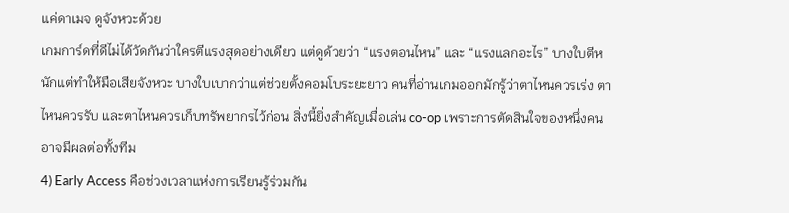แค่ดาเมจ ดูจังหวะด้วย
เกมการ์ดที่ดีไม่ได้วัดกันว่าใครตีแรงสุดอย่างเดียว แต่ดูด้วยว่า “แรงตอนไหน” และ “แรงแลกอะไร” บางใบตีหนักแต่ทำให้มือเสียจังหวะ บางใบเบากว่าแต่ช่วยตั้งคอมโบระยะยาว คนที่อ่านเกมออกมักรู้ว่าตาไหนควรเร่ง ตาไหนควรรับ และตาไหนควรเก็บทรัพยากรไว้ก่อน สิ่งนี้ยิ่งสำคัญเมื่อเล่น co-op เพราะการตัดสินใจของหนึ่งคนอาจมีผลต่อทั้งทีม
4) Early Access คือช่วงเวลาแห่งการเรียนรู้ร่วมกัน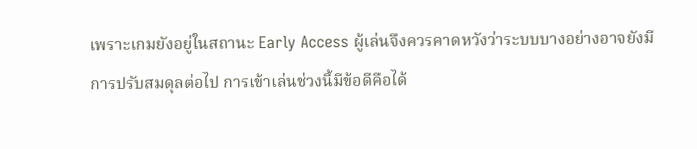เพราะเกมยังอยู่ในสถานะ Early Access ผู้เล่นจึงควรคาดหวังว่าระบบบางอย่างอาจยังมีการปรับสมดุลต่อไป การเข้าเล่นช่วงนี้มีข้อดีคือได้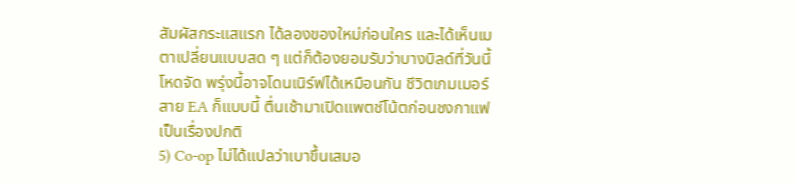สัมผัสกระแสแรก ได้ลองของใหม่ก่อนใคร และได้เห็นเมตาเปลี่ยนแบบสด ๆ แต่ก็ต้องยอมรับว่าบางบิลด์ที่วันนี้โหดจัด พรุ่งนี้อาจโดนเนิร์ฟได้เหมือนกัน ชีวิตเกมเมอร์สาย EA ก็แบบนี้ ตื่นเช้ามาเปิดแพตช์โน้ตก่อนชงกาแฟเป็นเรื่องปกติ
5) Co-op ไม่ได้แปลว่าเบาขึ้นเสมอ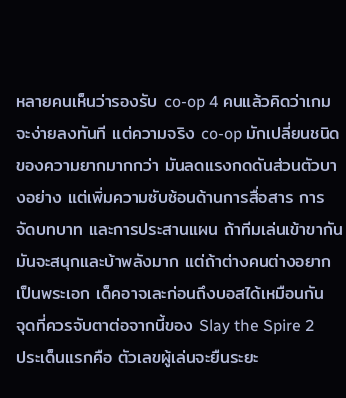หลายคนเห็นว่ารองรับ co-op 4 คนแล้วคิดว่าเกมจะง่ายลงทันที แต่ความจริง co-op มักเปลี่ยนชนิดของความยากมากกว่า มันลดแรงกดดันส่วนตัวบางอย่าง แต่เพิ่มความซับซ้อนด้านการสื่อสาร การจัดบทบาท และการประสานแผน ถ้าทีมเล่นเข้าขากัน มันจะสนุกและบ้าพลังมาก แต่ถ้าต่างคนต่างอยากเป็นพระเอก เด็คอาจเละก่อนถึงบอสได้เหมือนกัน
จุดที่ควรจับตาต่อจากนี้ของ Slay the Spire 2
ประเด็นแรกคือ ตัวเลขผู้เล่นจะยืนระยะ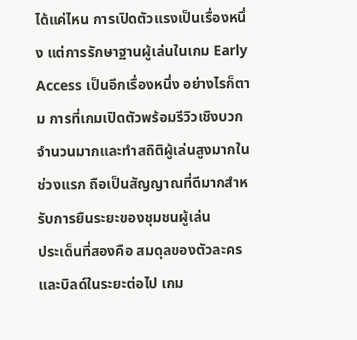ได้แค่ไหน การเปิดตัวแรงเป็นเรื่องหนึ่ง แต่การรักษาฐานผู้เล่นในเกม Early Access เป็นอีกเรื่องหนึ่ง อย่างไรก็ตาม การที่เกมเปิดตัวพร้อมรีวิวเชิงบวกจำนวนมากและทำสถิติผู้เล่นสูงมากในช่วงแรก ถือเป็นสัญญาณที่ดีมากสำหรับการยืนระยะของชุมชนผู้เล่น
ประเด็นที่สองคือ สมดุลของตัวละครและบิลด์ในระยะต่อไป เกม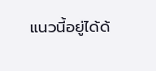แนวนี้อยู่ได้ด้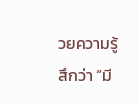วยความรู้สึกว่า “มี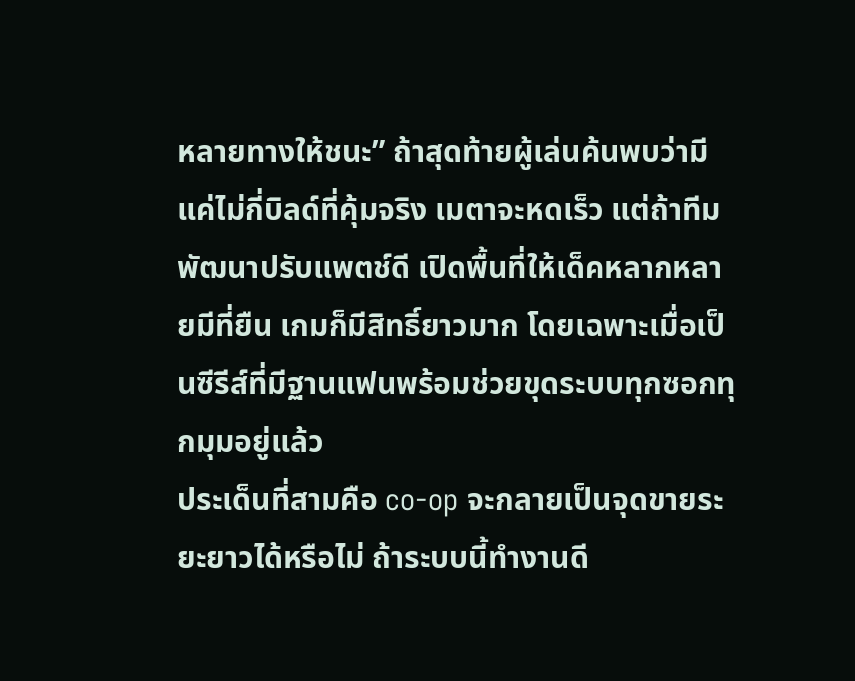หลายทางให้ชนะ” ถ้าสุดท้ายผู้เล่นค้นพบว่ามีแค่ไม่กี่บิลด์ที่คุ้มจริง เมตาจะหดเร็ว แต่ถ้าทีมพัฒนาปรับแพตช์ดี เปิดพื้นที่ให้เด็คหลากหลายมีที่ยืน เกมก็มีสิทธิ์ยาวมาก โดยเฉพาะเมื่อเป็นซีรีส์ที่มีฐานแฟนพร้อมช่วยขุดระบบทุกซอกทุกมุมอยู่แล้ว
ประเด็นที่สามคือ co-op จะกลายเป็นจุดขายระยะยาวได้หรือไม่ ถ้าระบบนี้ทำงานดี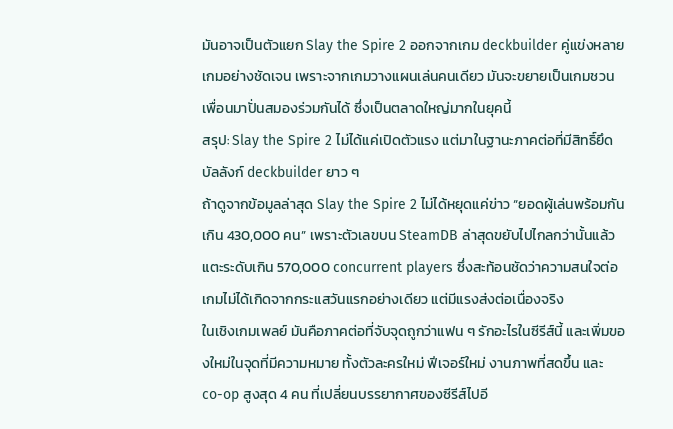มันอาจเป็นตัวแยก Slay the Spire 2 ออกจากเกม deckbuilder คู่แข่งหลายเกมอย่างชัดเจน เพราะจากเกมวางแผนเล่นคนเดียว มันจะขยายเป็นเกมชวนเพื่อนมาปั่นสมองร่วมกันได้ ซึ่งเป็นตลาดใหญ่มากในยุคนี้
สรุป: Slay the Spire 2 ไม่ได้แค่เปิดตัวแรง แต่มาในฐานะภาคต่อที่มีสิทธิ์ยึดบัลลังก์ deckbuilder ยาว ๆ
ถ้าดูจากข้อมูลล่าสุด Slay the Spire 2 ไม่ได้หยุดแค่ข่าว “ยอดผู้เล่นพร้อมกันเกิน 430,000 คน” เพราะตัวเลขบน SteamDB ล่าสุดขยับไปไกลกว่านั้นแล้ว แตะระดับเกิน 570,000 concurrent players ซึ่งสะท้อนชัดว่าความสนใจต่อเกมไม่ได้เกิดจากกระแสวันแรกอย่างเดียว แต่มีแรงส่งต่อเนื่องจริง
ในเชิงเกมเพลย์ มันคือภาคต่อที่จับจุดถูกว่าแฟน ๆ รักอะไรในซีรีส์นี้ และเพิ่มของใหม่ในจุดที่มีความหมาย ทั้งตัวละครใหม่ ฟีเจอร์ใหม่ งานภาพที่สดขึ้น และ co-op สูงสุด 4 คน ที่เปลี่ยนบรรยากาศของซีรีส์ไปอี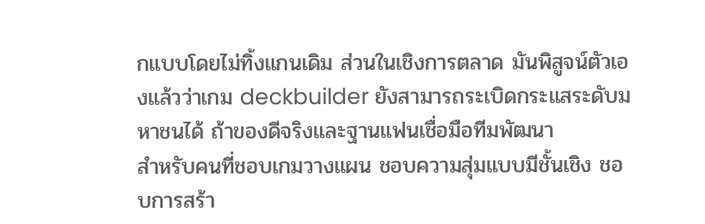กแบบโดยไม่ทิ้งแกนเดิม ส่วนในเชิงการตลาด มันพิสูจน์ตัวเองแล้วว่าเกม deckbuilder ยังสามารถระเบิดกระแสระดับมหาชนได้ ถ้าของดีจริงและฐานแฟนเชื่อมือทีมพัฒนา
สำหรับคนที่ชอบเกมวางแผน ชอบความสุ่มแบบมีชั้นเชิง ชอบการสร้า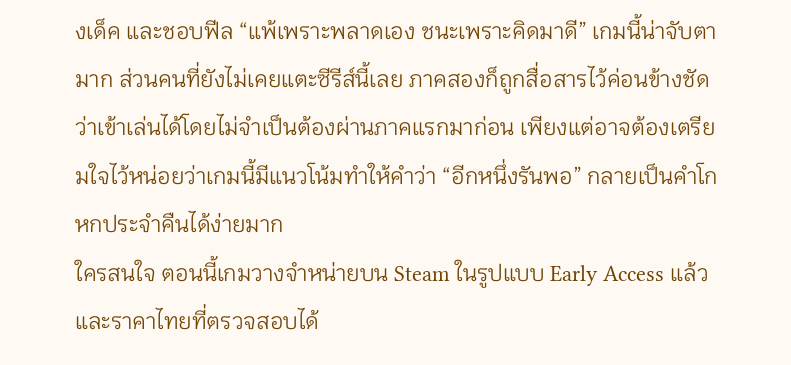งเด็ค และชอบฟีล “แพ้เพราะพลาดเอง ชนะเพราะคิดมาดี” เกมนี้น่าจับตามาก ส่วนคนที่ยังไม่เคยแตะซีรีส์นี้เลย ภาคสองก็ถูกสื่อสารไว้ค่อนข้างชัดว่าเข้าเล่นได้โดยไม่จำเป็นต้องผ่านภาคแรกมาก่อน เพียงแต่อาจต้องเตรียมใจไว้หน่อยว่าเกมนี้มีแนวโน้มทำให้คำว่า “อีกหนึ่งรันพอ” กลายเป็นคำโกหกประจำคืนได้ง่ายมาก
ใครสนใจ ตอนนี้เกมวางจำหน่ายบน Steam ในรูปแบบ Early Access แล้ว และราคาไทยที่ตรวจสอบได้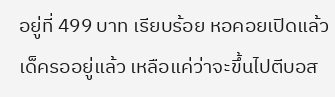อยู่ที่ 499 บาท เรียบร้อย หอคอยเปิดแล้ว เด็ครออยู่แล้ว เหลือแค่ว่าจะขึ้นไปตีบอส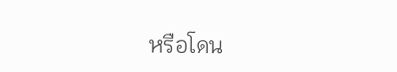หรือโดน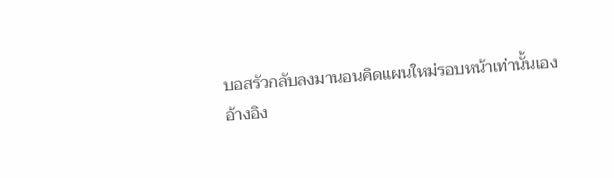บอสรัวกลับลงมานอนคิดแผนใหม่รอบหน้าเท่านั้นเอง
อ้างอิง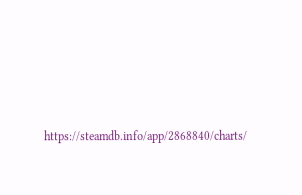https://steamdb.info/app/2868840/charts/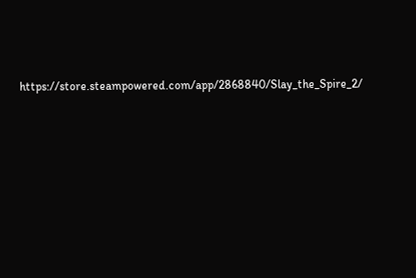https://store.steampowered.com/app/2868840/Slay_the_Spire_2/